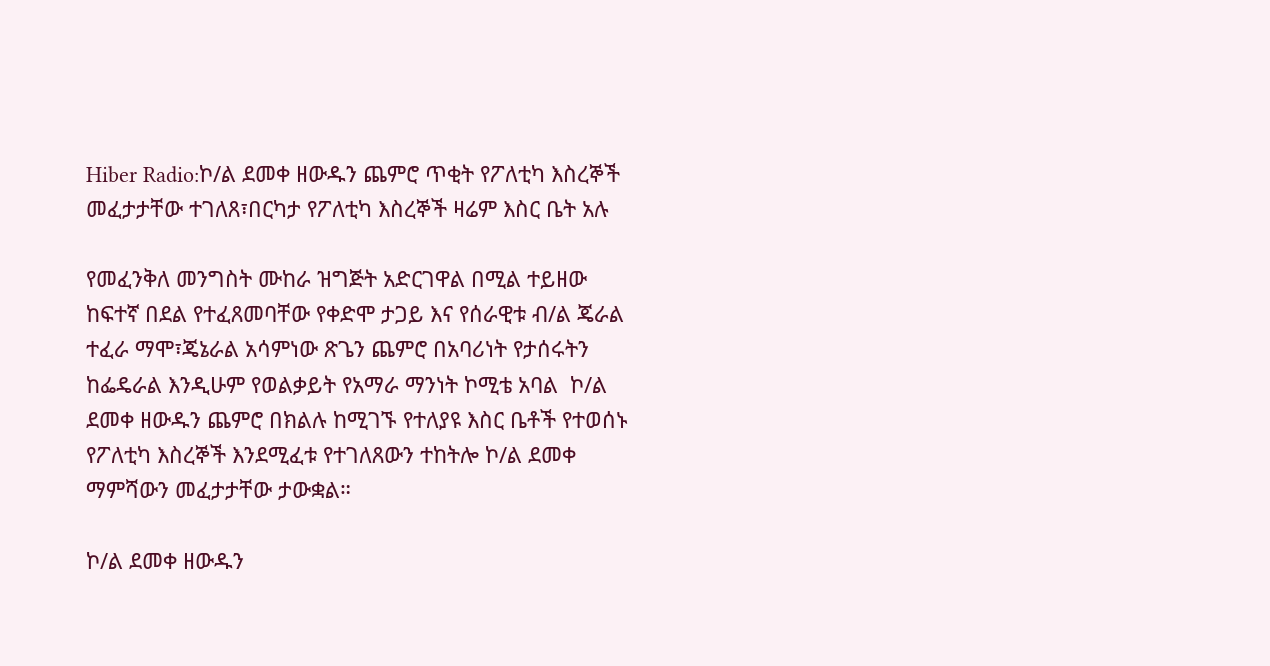Hiber Radio:ኮ/ል ደመቀ ዘውዱን ጨምሮ ጥቂት የፖለቲካ እስረኞች መፈታታቸው ተገለጸ፣በርካታ የፖለቲካ እስረኞች ዛሬም እስር ቤት አሉ

የመፈንቅለ መንግስት ሙከራ ዝግጅት አድርገዋል በሚል ተይዘው ከፍተኛ በደል የተፈጸመባቸው የቀድሞ ታጋይ እና የሰራዊቱ ብ/ል ጄራል ተፈራ ማሞ፣ጄኔራል አሳምነው ጽጌን ጨምሮ በአባሪነት የታሰሩትን ከፌዴራል እንዲሁም የወልቃይት የአማራ ማንነት ኮሚቴ አባል  ኮ/ል ደመቀ ዘውዱን ጨምሮ በክልሉ ከሚገኙ የተለያዩ እስር ቤቶች የተወሰኑ የፖለቲካ እስረኞች እንደሚፈቱ የተገለጸውን ተከትሎ ኮ/ል ደመቀ ማምሻውን መፈታታቸው ታውቋል።

ኮ/ል ደመቀ ዘውዱን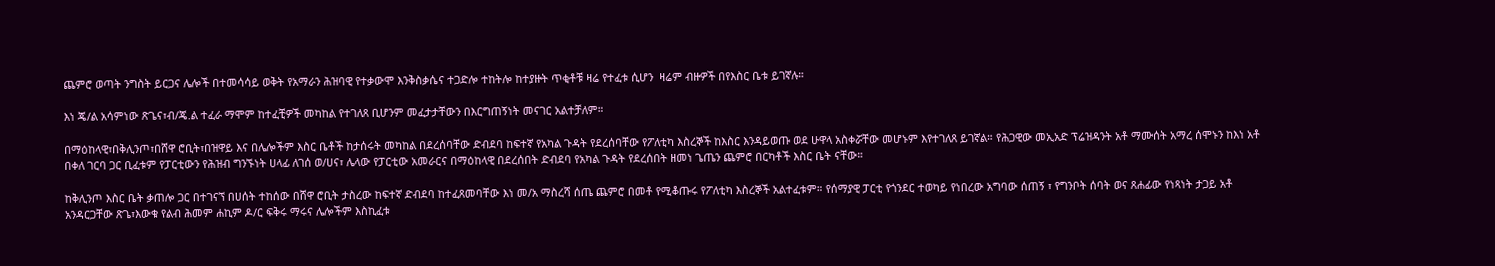ጨምሮ ወጣት ንግስት ይርጋና ሌሎች በተመሳሳይ ወቅት የአማራን ሕዝባዊ የተቃውሞ እንቅስቃሴና ተጋድሎ ተከትሎ ከተያዙት ጥቂቶቹ ዛሬ የተፈቱ ሲሆን  ዛሬም ብዙዎች በየእስር ቤቱ ይገኛሉ።

እነ ጄ/ል አሳምነው ጽጌና፣ብ/ጄ.ል ተፈራ ማሞም ከተፈቺዎች መካከል የተገለጸ ቢሆንም መፈታታቸውን በእርግጠኝነት መናገር አልተቻለም።

በማዕከላዊ፣በቅሊንጦ፣በሸዋ ሮቢት፣በዝዋይ እና በሌሎችም እስር ቤቶች ከታሰሩት መካከል በደረሰባቸው ድብደባ ከፍተኛ የአካል ጉዳት የደረሰባቸው የፖለቲካ እስረኞች ከእስር እንዳይወጡ ወደ ሁዋላ አስቀሯቸው መሆኑም እየተገለጸ ይገኛል። የሕጋዊው መኢአድ ፕሬዝዳንት አቶ ማሙሰት አማረ ሰሞኑን ከእነ አቶ በቀለ ገርባ ጋር ቢፈቱም የፓርቲውን የሕዝብ ግንኙነት ሀላፊ ለገሰ ወ/ሀና፣ ሌላው የፓርቲው አመራርና በማዕከላዊ በደረሰበት ድብደባ የአካል ጉዳት የደረሰበት ዘመነ ጌጤን ጨምሮ በርካቶች እስር ቤት ናቸው።

ከቅሊንጦ እስር ቤት ቃጠሎ ጋር በተገናኘ በሀሰት ተከሰው በሸዋ ሮቢት ታስረው ከፍተኛ ድብደባ ከተፈጸመባቸው እነ መ/አ ማስረሻ ሰጤ ጨምሮ በመቶ የሚቆጡሩ የፖለቲካ እስረኞች አልተፈቱም። የሰማያዊ ፓርቲ የጎንደር ተወካይ የነበረው አግባው ሰጠኝ ፣ የግንቦት ሰባት ወና ጸሐፊው የነጻነት ታጋይ አቶ አንዳርጋቸው ጽጌ፣እውቁ የልብ ሕመም ሐኪም ዶ/ር ፍቅሩ ማሩና ሌሎችም እስኪፈቱ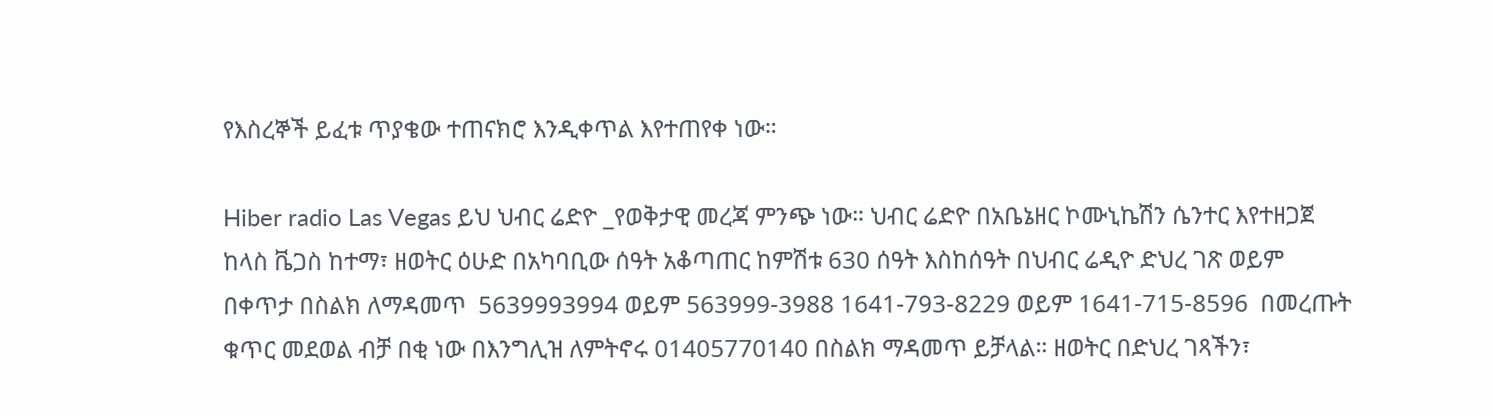የእስረኞች ይፈቱ ጥያቄው ተጠናክሮ እንዲቀጥል እየተጠየቀ ነው።

Hiber radio Las Vegas ይህ ህብር ሬድዮ _የወቅታዊ መረጃ ምንጭ ነው። ህብር ሬድዮ በአቤኔዘር ኮሙኒኬሽን ሴንተር እየተዘጋጀ  ከላስ ቬጋስ ከተማ፣ ዘወትር ዕሁድ በአካባቢው ሰዓት አቆጣጠር ከምሽቱ 630 ሰዓት እስከሰዓት በህብር ሬዲዮ ድህረ ገጽ ወይም በቀጥታ በስልክ ለማዳመጥ  5639993994 ወይም 563999-3988 1641-793-8229 ወይም 1641-715-8596  በመረጡት ቁጥር መደወል ብቻ በቂ ነው በእንግሊዝ ለምትኖሩ 01405770140 በስልክ ማዳመጥ ይቻላል። ዘወትር በድህረ ገጻችን፣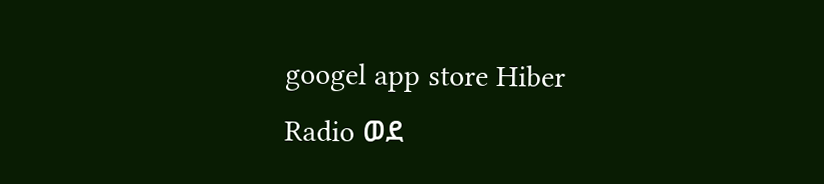googel app store Hiber Radio ወደ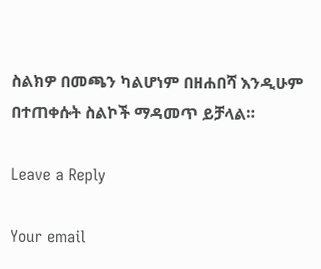ስልክዎ በመጫን ካልሆነም በዘሐበሻ እንዲሁም በተጠቀሱት ስልኮች ማዳመጥ ይቻላል።

Leave a Reply

Your email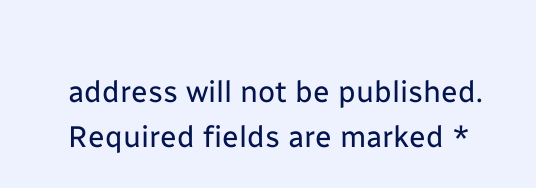address will not be published. Required fields are marked *